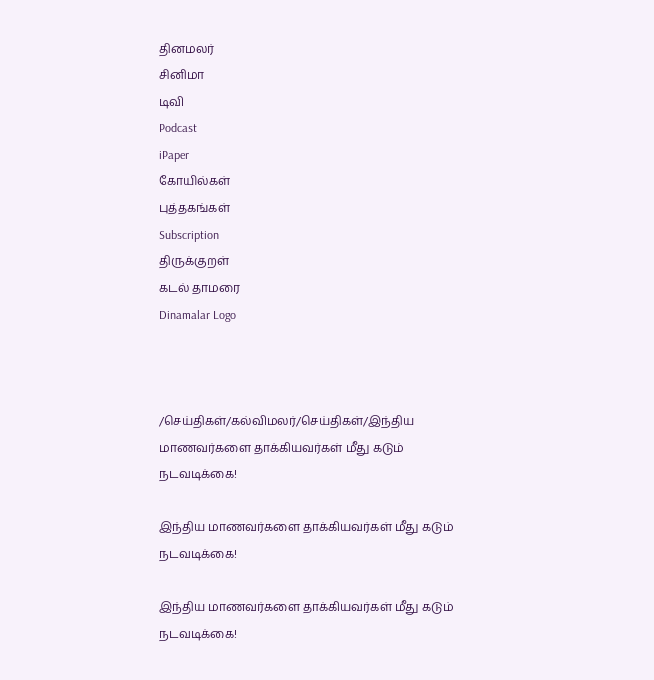தினமலர்
சினிமா
டிவி
Podcast
iPaper
கோயில்கள்
புத்தகங்கள்
Subscription
திருக்குறள்
கடல் தாமரை
Dinamalar Logo



/செய்திகள்/கல்விமலர்/செய்திகள்/இந்திய மாணவர்களை தாக்கியவர்கள் மீது கடும் நடவடிக்கை!

இந்திய மாணவர்களை தாக்கியவர்கள் மீது கடும் நடவடிக்கை!

இந்திய மாணவர்களை தாக்கியவர்கள் மீது கடும் நடவடிக்கை!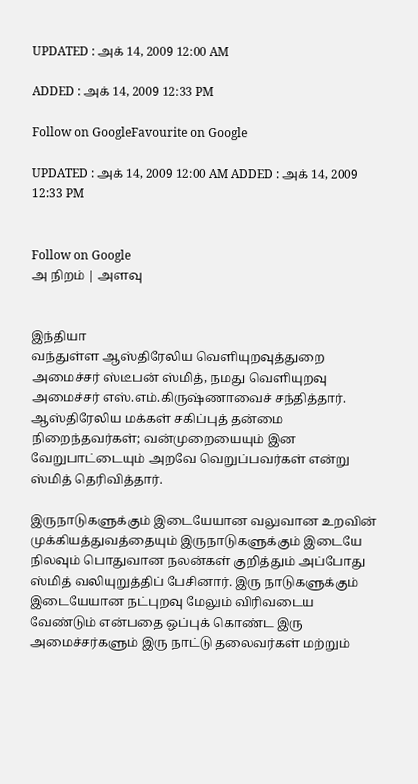UPDATED : அக் 14, 2009 12:00 AM

ADDED : அக் 14, 2009 12:33 PM

Follow on GoogleFavourite on Google

UPDATED : அக் 14, 2009 12:00 AM ADDED : அக் 14, 2009 12:33 PM


Follow on Google
அ நிறம் | அளவு


இந்தியா
வந்துள்ள ஆஸ்திரேலிய வெளியுறவுத்துறை அமைச்சர் ஸ்டீபன் ஸ்மித், நமது வெளியுறவு அமைச்சர் எஸ்.எம்.கிருஷ்ணாவைச் சந்தித்தார்.
ஆஸ்திரேலிய மக்கள் சகிப்புத் தன்மை நிறைந்தவர்கள்; வன்முறையையும் இன வேறுபாட்டையும் அறவே வெறுப்பவர்கள் என்று ஸ்மித் தெரிவித்தார்.

இருநாடுகளுக்கும் இடையேயான வலுவான உறவின் முக்கியத்துவத்தையும் இருநாடுகளுக்கும் இடையே நிலவும் பொதுவான நலன்கள் குறித்தும் அப்போது ஸ்மித் வலியுறுத்திப் பேசினார். இரு நாடுகளுக்கும் இடையேயான நட்புறவு மேலும் விரிவடைய வேண்டும் என்பதை ஒப்புக் கொண்ட இரு அமைச்சர்களும் இரு நாட்டு தலைவர்கள் மற்றும்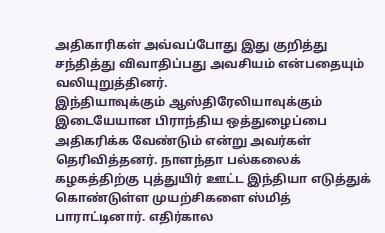அதிகாரிகள் அவ்வப்போது இது குறித்து சந்தித்து விவாதிப்பது அவசியம் என்பதையும் வலியுறுத்தினர்.
இந்தியாவுக்கும் ஆஸ்திரேலியாவுக்கும் இடையேயான பிராந்திய ஒத்துழைப்பை அதிகரிக்க வேண்டும் என்று அவர்கள் தெரிவித்தனர். நாளந்தா பல்கலைக் கழகத்‌திற்கு புத்துயிர் ஊட்ட இந்தியா எடுத்துக் கொண்டுள்ள முயற்சிகளை ஸ்மித் பாராட்டினார். எதிர்கால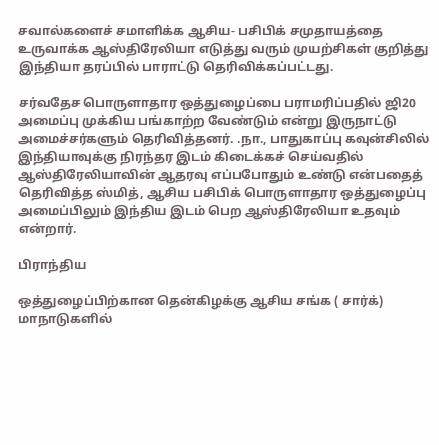சவால்களைச் சமாளிக்க ஆசிய- பசிபிக் சமுதாயத்தை உருவாக்க ஆஸ்திரேலியா எடுத்து வரும் முயற்சிகள் குறித்து இந்தியா தரப்பில் பாராட்டு தெரிவிக்கப்பட்டது.

சர்வதேச பொருளாதார ஒத்துழைப்பை பராமரிப்பதில் ஜி20 அமைப்பு முக்கிய பங்காற்ற வேண்டும் என்று இருநாட்டு அமைச்சர்களும் தெரிவித்தனர். .நா., பாதுகாப்பு கவுன்சிலில் இந்தியாவுக்கு நிரந்தர இடம் கிடைக்கச் செய்வதில் ஆஸ்திரேலியாவின் ஆதரவு எப்பபோதும் உண்டு என்பதைத் தெரிவித்த ஸ்மித், ஆசிய பசிபிக் பொருளாதார ஒத்துழைப்பு அமைப்பிலும் இந்திய இடம் பெற ஆஸ்திரேலியா உதவும் என்றார்.

பிராந்திய

ஒத்துழைப்பிற்கான தென்கிழக்கு ஆசிய சங்க ( சார்க்) மாநாடுகளில்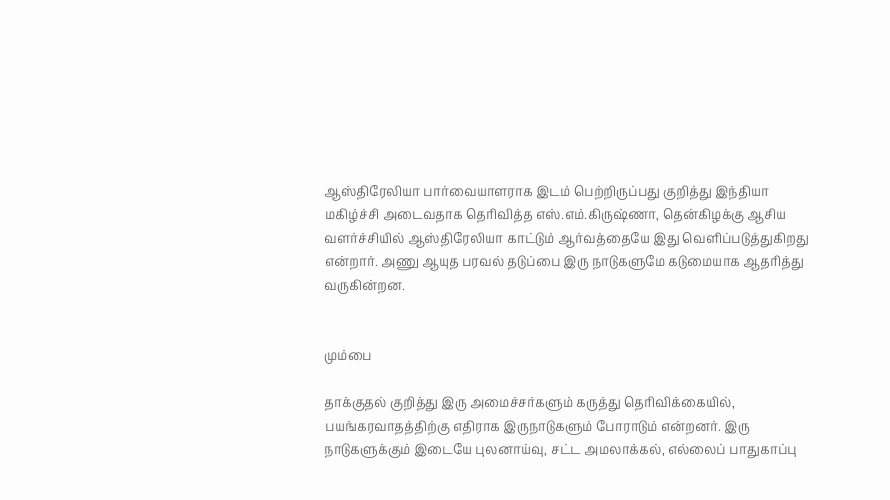ஆஸ்திரேலியா பார்வையாளராக இடம் பெற்றிருப்பது குறித்து இந்தியா மகிழ்ச்சி அடைவதாக தெரிவித்த எஸ்.எம்.கிருஷ்ணா, தென்கிழக்கு ஆசிய வளர்ச்சியில் ஆஸ்திரேலியா காட்டும் ஆர்வத்தையே இது வெளிப்படுத்துகிறது என்றார். அணு ஆயுத பரவல் தடுப்பை இரு நாடுகளுமே கடுமையாக ஆதரித்து வருகின்றன.


மும்பை

தாக்குதல் குறித்து இரு அமைச்சர்களும் கருத்து தெரிவிக்கையில், பயங்கரவாதத்திற்கு எதிராக இருநாடுகளும் போராடும் என்றனர். இரு நாடுகளுக்கும் இடையே புலனாய்வு, சட்ட அமலாக்கல், எல்லைப் பாதுகாப்பு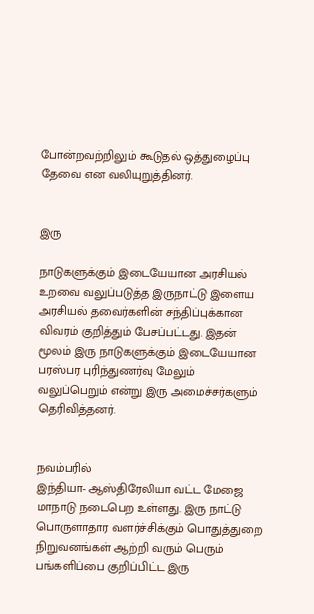போன்றவற்றிலும் கூடுதல் ஒத்துழைப்பு தேவை என வலியுறுத்தினர்.


இரு

நாடுகளுக்கும் இடையேயான அரசியல் உறவை வலுப்படுத்த இருநாட்டு இளைய அரசியல் தவைர்களின் சந்திப்புக்கான விவரம் குறித்தும் பேசப்பட்டது. இதன் மூலம் இரு நாடுகளுக்கும் இடையேயான பரஸ்பர புரிந்துணர்வு மேலும் வலுப்பெறும் என்று இரு அமைச்சர்களும் தெரிவித்தனர்.


நவம்பரில்
இந்தியா- ஆஸ்திரேலியா வட்ட மேஜை மாநாடு நடைபெற உள்ளது. இரு நாட்டு பொருளாதார வளர்ச்சிக்கும் பொதுத்துறை நிறுவனங்கள் ஆற்றி வரும் பெரும் பங்களிப்பை குறிப்பிட்ட இரு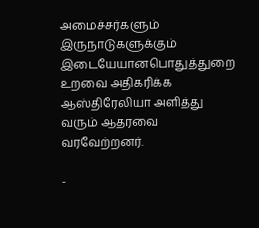அமைச்சர்களும் இருநாடுகளுக்கும் இடையேயானபொதுத்துறை உறவை அதிகரிக்க ஆஸ்திரேலியா அளித்து வரும் ஆதரவை வரவேற்றனர்.

-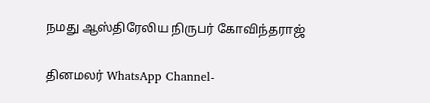நமது ஆஸ்திரேலிய நிருபர் கோவிந்தராஜ்

தினமலர் WhatsApp Channel-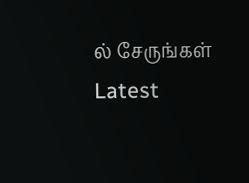ல் சேருங்கள்
Latest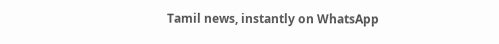Tamil news, instantly on WhatsApp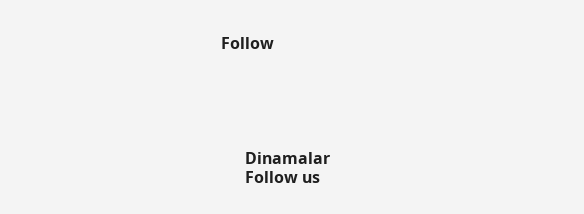Follow





      Dinamalar
      Follow us